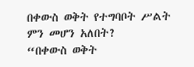በቀውስ ወቅት የተግባቦት ሥልት ምን መሆን አለበት?
“በቀውስ ወቅት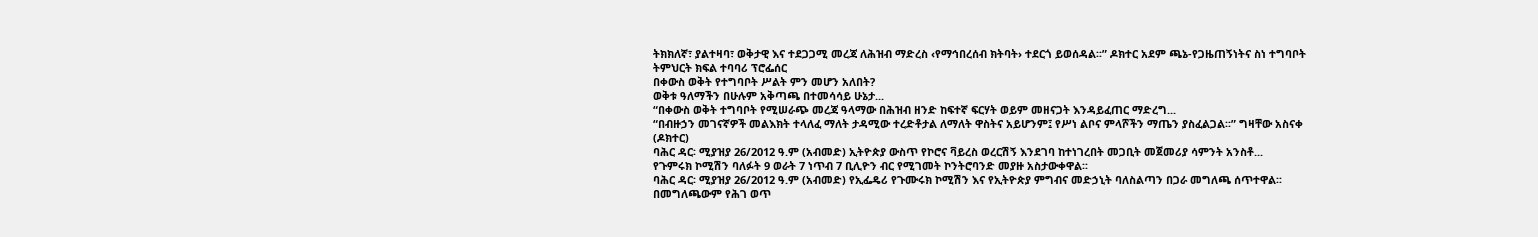ትክክለኛ፣ ያልተዛባ፣ ወቅታዊ እና ተደጋጋሚ መረጃ ለሕዝብ ማድረስ ‹የማኅበረሰብ ክትባት› ተደርጎ ይወሰዳል፡፡” ዶክተር አደም ጫኔ-የጋዜጠኝነትና ስነ ተግባቦት ትምህርት ክፍል ተባባሪ ፕሮፌሰር
በቀውስ ወቅት የተግባቦት ሥልት ምን መሆን አለበት?
ወቅቱ ዓለማችን በሁሉም አቅጣጫ በተመሳሳይ ሁኔታ...
“በቀውስ ወቅት ተግባቦት የሚሠራጭ መረጃ ዓላማው በሕዝብ ዘንድ ከፍተኛ ፍርሃት ወይም መዘናጋት እንዳይፈጠር ማድረግ...
“በብዙኃን መገናኛዎች መልእክት ተላለፈ ማለት ታዳሚው ተረድቶታል ለማለት ዋስትና አይሆንም፤ የሥነ ልቦና ምላሾችን ማጤን ያስፈልጋል፡፡” ግዛቸው አስናቀ (ዶክተር)
ባሕር ዳር፡ ሚያዝያ 26/2012 ዓ.ም (አብመድ) ኢትዮጵያ ውስጥ የኮሮና ቫይረስ ወረርሽኝ እንደገባ ከተነገረበት መጋቢት መጀመሪያ ሳምንት አንስቶ...
የጉምሩክ ኮሚሽን ባለፉት 9 ወራት 7 ነጥብ 7 ቢሊዮን ብር የሚገመት ኮንትሮባንድ መያዙ አስታውቀዋል፡፡
ባሕር ዳር፡ ሚያዝያ 26/2012 ዓ.ም (አብመድ) የኢፌዴሪ የጉሙሩክ ኮሚሽን እና የኢትዮጵያ ምግብና መድኃኒት ባለስልጣን በጋራ መግለጫ ሰጥተዋል፡፡ በመግለጫውም የሕገ ወጥ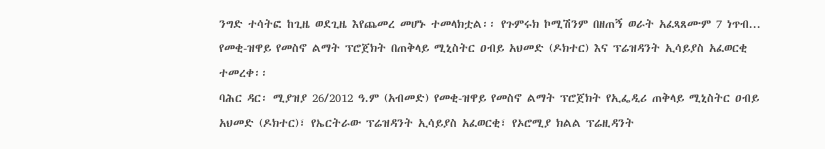ንግድ ተሳትፎ ከጊዜ ወደጊዜ እየጨመረ መሆኑ ተመላክቷል፡፡ የጉምሩክ ኮሚሽንም በዘጠኝ ወራት አፈጻጸሙም 7 ነጥብ...
የመቂ-ዝዋይ የመስኖ ልማት ፕሮጀክት በጠቅላይ ሚኒስትር ዐብይ አህመድ (ዶክተር) እና ፕሬዝዳንት ኢሳይያስ አፈወርቂ ተመረቀ፡፡
ባሕር ዳር፡ ሚያዝያ 26/2012 ዓ.ም (አብመድ) የመቂ-ዝዋይ የመስኖ ልማት ፕሮጀክት የኢፌዲሪ ጠቅላይ ሚኒስትር ዐብይ አህመድ (ዶክተር)፣ የኤርትራው ፕሬዝዳንት ኢሳይያስ አፈወርቂ፣ የኦሮሚያ ክልል ፕሬዚዳንት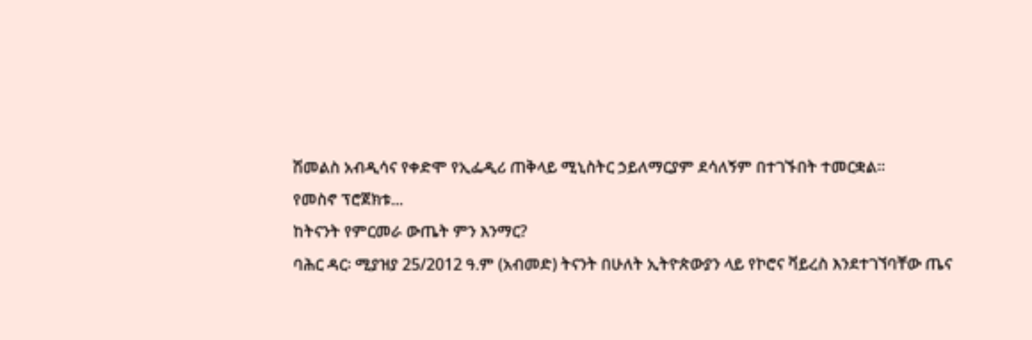ሽመልስ አብዲሳና የቀድሞ የኢፌዲሪ ጠቅላይ ሚኒስትር ኃይለማርያም ደሳለኝም በተገኙበት ተመርቋል።
የመስኖ ፕሮጀክቱ...
ከትናንት የምርመራ ውጤት ምን እንማር?
ባሕር ዳር፡ ሚያዝያ 25/2012 ዓ.ም (አብመድ) ትናንት በሁለት ኢትዮጵውያን ላይ የኮሮና ቫይረስ እንደተገኘባቸው ጤና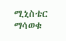ሚኒስቴር ማሳወቁ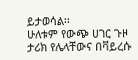ይታወሳል፡፡
ሁለቱም የውጭ ሀገር ጉዞ ታሪክ የሌላቸውና በቫይረሱ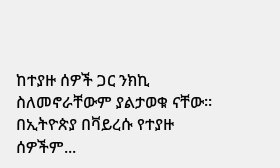ከተያዙ ሰዎች ጋር ንክኪ ስለመኖራቸውም ያልታወቁ ናቸው፡፡ በኢትዮጵያ በቫይረሱ የተያዙ ሰዎችም...